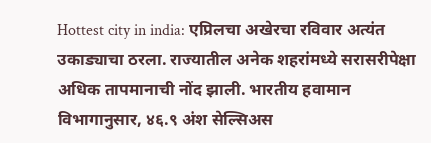Hottest city in india: एप्रिलचा अखेरचा रविवार अत्यंत उकाड्याचा ठरला. राज्यातील अनेक शहरांमध्ये सरासरीपेक्षा अधिक तापमानाची नोंद झाली. भारतीय हवामान विभागानुसार, ४६.९ अंश सेल्सिअस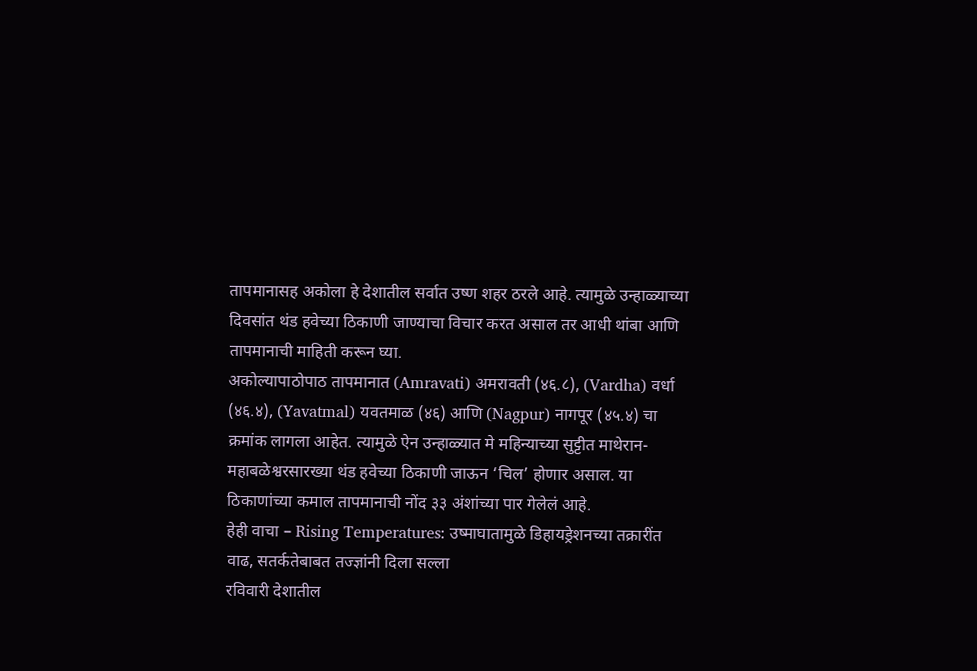तापमानासह अकोला हे देशातील सर्वात उष्ण शहर ठरले आहे. त्यामुळे उन्हाळ्याच्या दिवसांत थंड हवेच्या ठिकाणी जाण्याचा विचार करत असाल तर आधी थांबा आणि तापमानाची माहिती करून घ्या.
अकोल्यापाठोपाठ तापमानात (Amravati) अमरावती (४६.८), (Vardha) वर्धा (४६.४), (Yavatmal) यवतमाळ (४६) आणि (Nagpur) नागपूर (४५.४) चा क्रमांक लागला आहेत. त्यामुळे ऐन उन्हाळ्यात मे महिन्याच्या सुट्टीत माथेरान-महाबळेश्वरसारख्या थंड हवेच्या ठिकाणी जाऊन ‘चिल’ होणार असाल. या ठिकाणांच्या कमाल तापमानाची नोंद ३३ अंशांच्या पार गेलेलं आहे.
हेही वाचा – Rising Temperatures: उष्माघातामुळे डिहायड्रेशनच्या तक्रारींत वाढ, सतर्कतेबाबत तज्ज्ञांनी दिला सल्ला
रविवारी देशातील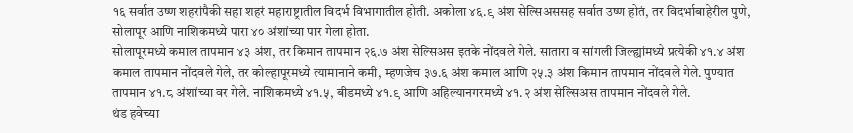१६ सर्वात उष्ण शहरांपैकी सहा शहरं महाराष्ट्रातील विदर्भ विभागातील होती. अकोला ४६.९ अंश सेल्सिअससह सर्वात उष्ण होतं, तर विदर्भाबाहेरील पुणे, सोलापूर आणि नाशिकमध्ये पारा ४० अंशांच्या पार गेला होता.
सोलापूरमध्ये कमाल तापमान ४३ अंश, तर किमान तापमान २६.७ अंश सेल्सिअस इतके नोंदवले गेले. सातारा व सांगली जिल्ह्यांमध्ये प्रत्येकी ४१.४ अंश कमाल तापमान नोंदवले गेले, तर कोल्हापूरमध्ये त्यामानाने कमी, म्हणजेच ३७.६ अंश कमाल आणि २५.३ अंश किमान तापमान नोंदवले गेले. पुण्यात तापमान ४१.८ अंशांच्या वर गेले. नाशिकमध्ये ४१.५, बीडमध्ये ४१.९ आणि अहिल्यानगरमध्ये ४१.२ अंश सेल्सिअस तापमान नोंदवले गेले.
थंड हवेच्या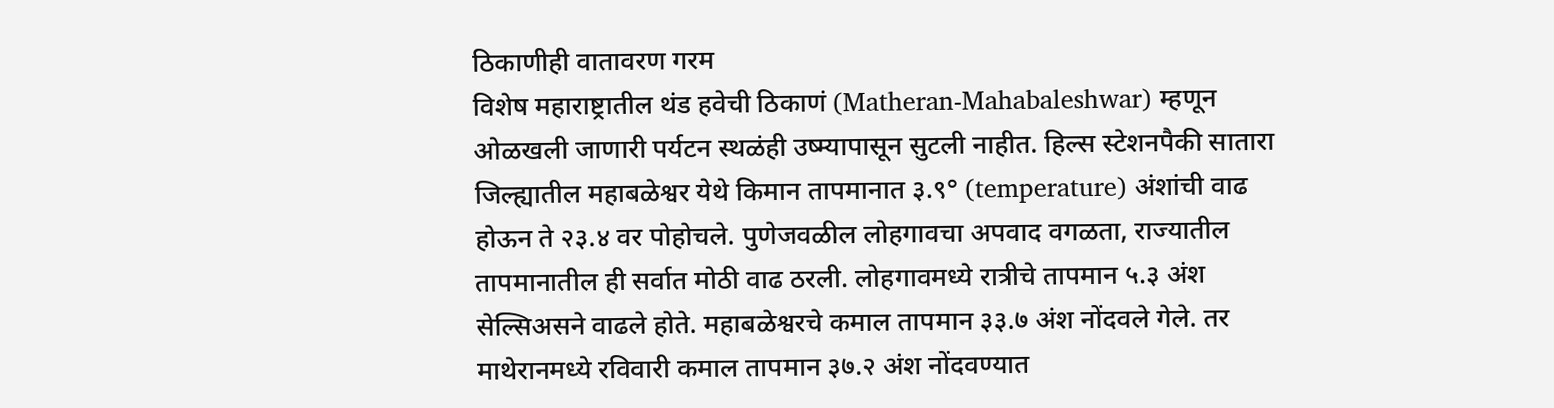ठिकाणीही वातावरण गरम
विशेष महाराष्ट्रातील थंड हवेची ठिकाणं (Matheran-Mahabaleshwar) म्हणून ओळखली जाणारी पर्यटन स्थळंही उष्म्यापासून सुटली नाहीत. हिल्स स्टेशनपैकी सातारा जिल्ह्यातील महाबळेश्वर येथे किमान तापमानात ३.९° (temperature) अंशांची वाढ होऊन ते २३.४ वर पोहोचले. पुणेजवळील लोहगावचा अपवाद वगळता, राज्यातील तापमानातील ही सर्वात मोठी वाढ ठरली. लोहगावमध्ये रात्रीचे तापमान ५.३ अंश सेल्सिअसने वाढले होते. महाबळेश्वरचे कमाल तापमान ३३.७ अंश नोंदवले गेले. तर माथेरानमध्ये रविवारी कमाल तापमान ३७.२ अंश नोंदवण्यात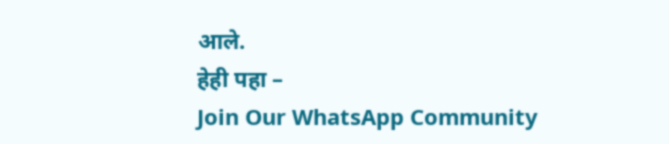आले.
हेही पहा –
Join Our WhatsApp Community